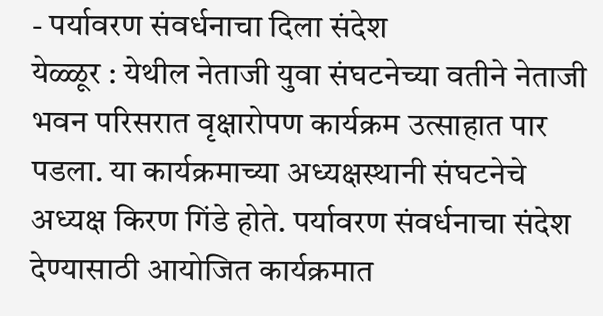- पर्यावरण संवर्धनाचा दिला संदेश
येळ्ळूर : येथील नेताजी युवा संघटनेच्या वतीने नेताजी भवन परिसरात वृक्षारोपण कार्यक्रम उत्साहात पार पडला. या कार्यक्रमाच्या अध्यक्षस्थानी संघटनेचे अध्यक्ष किरण गिंडे होते. पर्यावरण संवर्धनाचा संदेश देण्यासाठी आयोजित कार्यक्रमात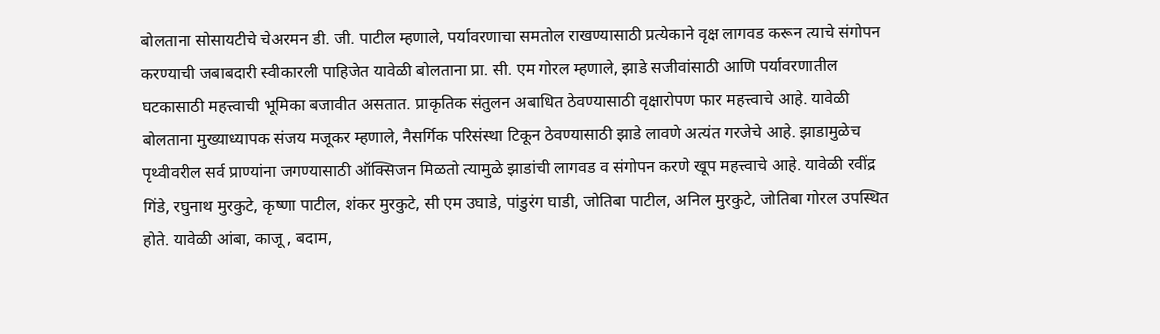बोलताना सोसायटीचे चेअरमन डी. जी. पाटील म्हणाले, पर्यावरणाचा समतोल राखण्यासाठी प्रत्येकाने वृक्ष लागवड करून त्याचे संगोपन करण्याची जबाबदारी स्वीकारली पाहिजेत यावेळी बोलताना प्रा. सी. एम गोरल म्हणाले, झाडे सजीवांसाठी आणि पर्यावरणातील घटकासाठी महत्त्वाची भूमिका बजावीत असतात. प्राकृतिक संतुलन अबाधित ठेवण्यासाठी वृक्षारोपण फार महत्त्वाचे आहे. यावेळी बोलताना मुख्याध्यापक संजय मजूकर म्हणाले, नैसर्गिक परिसंस्था टिकून ठेवण्यासाठी झाडे लावणे अत्यंत गरजेचे आहे. झाडामुळेच पृथ्वीवरील सर्व प्राण्यांना जगण्यासाठी ऑक्सिजन मिळतो त्यामुळे झाडांची लागवड व संगोपन करणे खूप महत्त्वाचे आहे. यावेळी रवींद्र गिंडे, रघुनाथ मुरकुटे, कृष्णा पाटील, शंकर मुरकुटे, सी एम उघाडे, पांडुरंग घाडी, जोतिबा पाटील, अनिल मुरकुटे, जोतिबा गोरल उपस्थित होते. यावेळी आंबा, काजू , बदाम,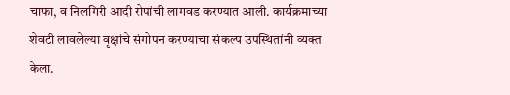चाफा, व निलगिरी आदी रोपांची लागवड करण्यात आली. कार्यक्रमाच्या शेवटी लावलेल्या वृक्षांचे संगोपन करण्याचा संकल्प उपस्थितांनी व्यक्त केला.